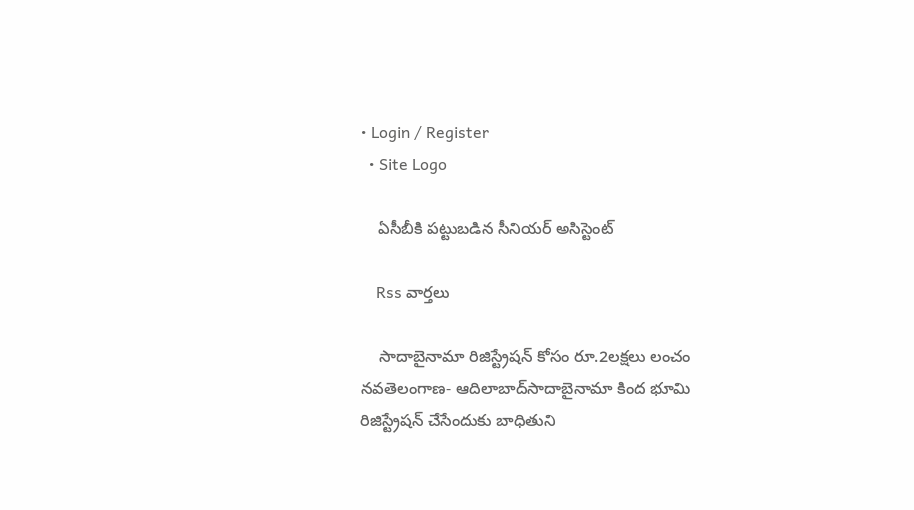• Login / Register
  • Site Logo

    ఏసీబీకి పట్టుబడిన సీనియర్ అసిస్టెంట్

    Rss వార్తలు

    సాదాబైనామా రిజిస్ట్రేషన్‌ కోసం రూ.2లక్షలు లంచం నవతెలంగాణ- ఆదిలాబాద్‌సాదాబైనామా కింద భూమి రిజిస్ట్రేషన్‌ చేసేందుకు బాధితుని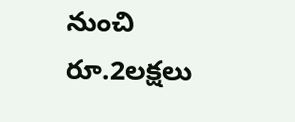నుంచి రూ.2లక్షలు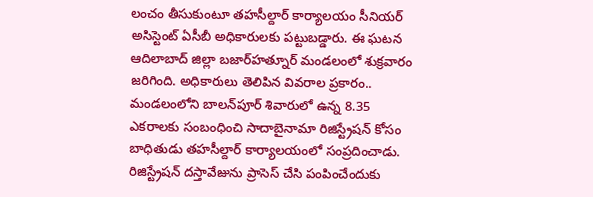లంచం తీసుకుంటూ తహసీల్దార్‌ కార్యాలయం సీనియర్‌ అసిస్టెంట్‌ ఏసీబీ అధికారులకు పట్టుబడ్డారు. ఈ ఘటన ఆదిలాబాద్‌ జిల్లా బజార్‌హత్నూర్‌ మండలంలో శుక్రవారం జరిగింది. అధికారులు తెలిపిన వివరాల ప్రకారం.. మండలంలోని బాలన్‌పూర్‌ శివారులో ఉన్న 8.35 ఎకరాలకు సంబంధించి సాదాబైనామా రిజిస్ట్రేషన్‌ కోసం బాధితుడు తహసీల్దార్‌ కార్యాలయంలో సంప్రదించాడు. రిజిస్ట్రేషన్‌ దస్తావేజును ప్రాసెస్‌ చేసి పంపించేందుకు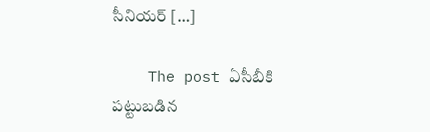సీనియర్‌ […]

    The post ఏసీబీకి పట్టుబడిన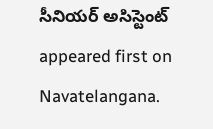సీనియర్‌ అసిస్టెంట్‌ appeared first on Navatelangana.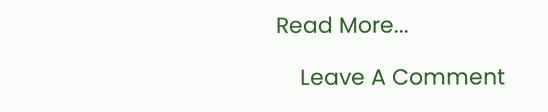Read More...

    Leave A Comment